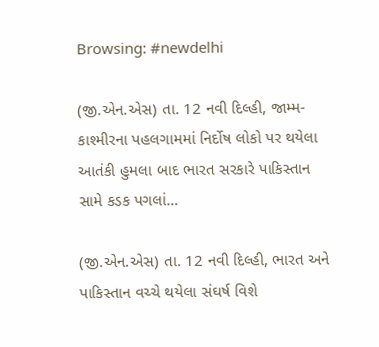Browsing: #newdelhi

(જી.એન.એસ) તા. 12 નવી દિલ્હી, જામ્મ-કાશ્મીરના પહલગામમાં નિર્દોષ લોકો પર થયેલા આતંકી હુમલા બાદ ભારત સરકારે પાકિસ્તાન સામે કડક પગલાં…

(જી.એન.એસ) તા. 12 નવી દિલ્હી, ભારત અને પાકિસ્તાન વચ્ચે થયેલા સંઘર્ષ વિશે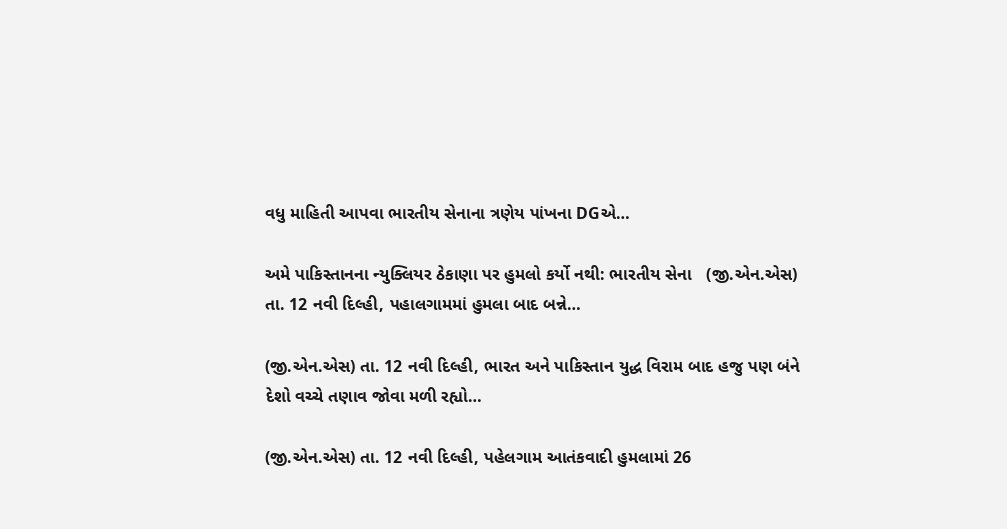વધુ માહિતી આપવા ભારતીય સેનાના ત્રણેય પાંખના DGએ…

અમે પાકિસ્તાનના ન્યુક્લિયર ઠેકાણા પર હુમલો કર્યો નથી: ભારતીય સેના   (જી.એન.એસ) તા. 12 નવી દિલ્હી, પહાલગામમાં હુમલા બાદ બન્ને…

(જી.એન.એસ) તા. 12 નવી દિલ્હી, ભારત અને પાકિસ્તાન યુદ્ધ વિરામ બાદ હજુ પણ બંને દેશો વચ્ચે તણાવ જોવા મળી રહ્યો…

(જી.એન.એસ) તા. 12 નવી દિલ્હી, પહેલગામ આતંકવાદી હુમલામાં 26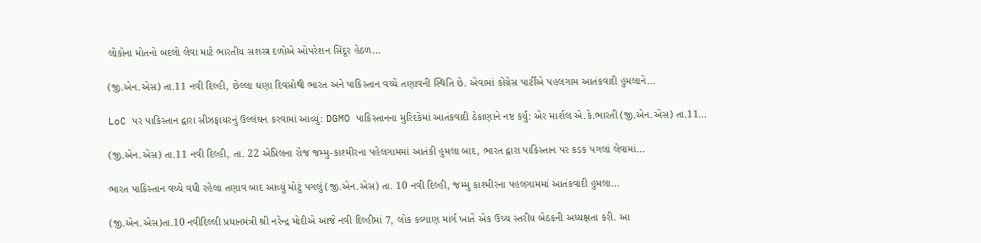લોકોના મોતનો બદલો લેવા માટે ભારતીય સશસ્ત્ર દળોએ ઓપરેશન સિંદૂર હેઠળ…

(જી.એન.એસ) તા.11 નવી દિલ્હી, છેલ્લા ઘણા દિવસોથી ભારત અને પાકિસ્તાન વચ્ચે તણાવની સ્થિતિ છે. એવામાં કોંગ્રેસ પાર્ટીએ પહલગામ આતંકવાદી હુમલાને…

LoC પર પાકિસ્તાન દ્વારા સીઝફાયરનું ઉલ્લંઘન કરવામાં આવ્યું: DGMO પાકિસ્તાનના મુરિદકેમાં આતંકવાદી ઠેકાણાને નષ્ટ કર્યું: એર માર્શલ એ.કે.ભારતી (જી.એન.એસ) તા.11…

(જી.એન.એસ) તા.11 નવી દિલ્હી, તા. 22 એપ્રિલના રોજ જમ્મુ-કાશ્મીરના પહેલગામમાં આતંકી હુમલા બાદ, ભારત દ્વારા પાકિસ્તાન પર કડક પગલાં લેવામાં…

ભારત પાકિસ્તાન વચ્ચે વધી રહેલા તણાવ બાદ આવ્યું મોટું પગલું (જી.એન.એસ) તા. 10 નવી દિલ્હી, જમ્મુ કાશ્મીરના પહલગામમાં આતંકવાદી હુમલા…

(જી.એન.એસ)તા.10 નવીદિલ્લી પ્રધાનમંત્રી શ્રી નરેન્દ્ર મોદીએ આજે નવી દિલ્હીમાં 7, લોક કલ્યાણ માર્ગ ખાતે એક ઉચ્ચ સ્તરીય બેઠકની અધ્યક્ષતા કરી. આ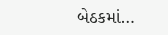બેઠકમાં…